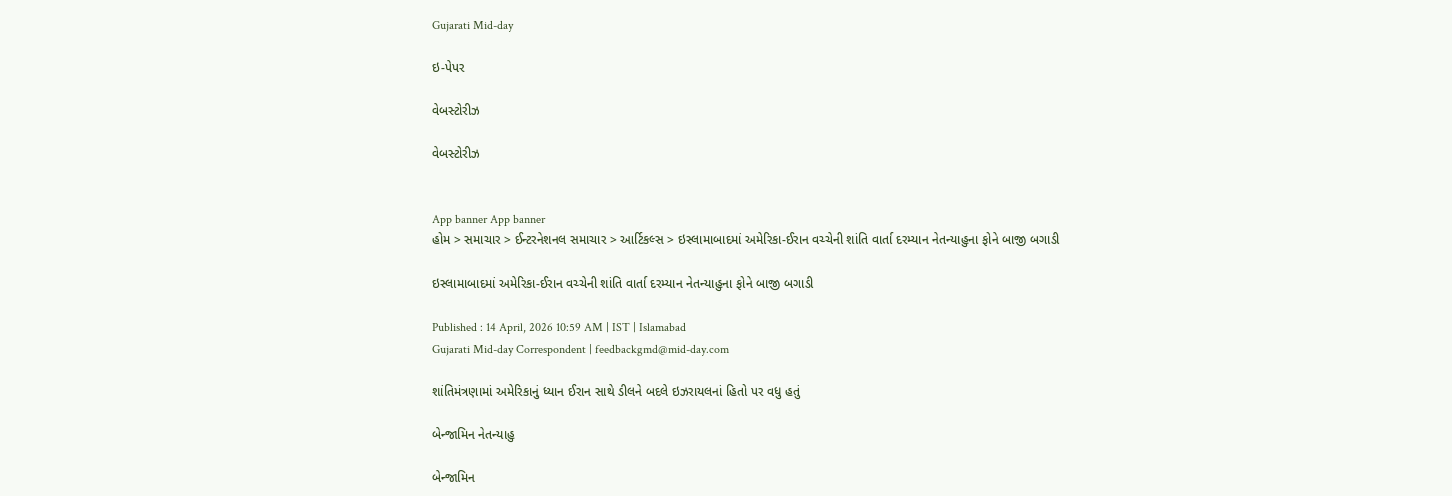Gujarati Mid-day

ઇ-પેપર

વેબસ્ટોરીઝ

વેબસ્ટોરીઝ


App banner App banner
હોમ > સમાચાર > ઈન્ટરનેશનલ સમાચાર > આર્ટિકલ્સ > ઇસ્લામાબાદમાં અમેરિકા-ઈરાન વચ્ચેની શાંતિ વાર્તા દરમ્યાન નેતન્યાહુના ફોને બાજી બગાડી

ઇસ્લામાબાદમાં અમેરિકા-ઈરાન વચ્ચેની શાંતિ વાર્તા દરમ્યાન નેતન્યાહુના ફોને બાજી બગાડી

Published : 14 April, 2026 10:59 AM | IST | Islamabad
Gujarati Mid-day Correspondent | feedbackgmd@mid-day.com

શાંતિમંત્રણામાં અમેરિકાનું ધ્યાન ઈરાન સાથે ડીલને બદલે ઇઝરાયલનાં હિતો પર વધુ હતું

બેન્જામિન નેતન્યાહુ

બેન્જામિન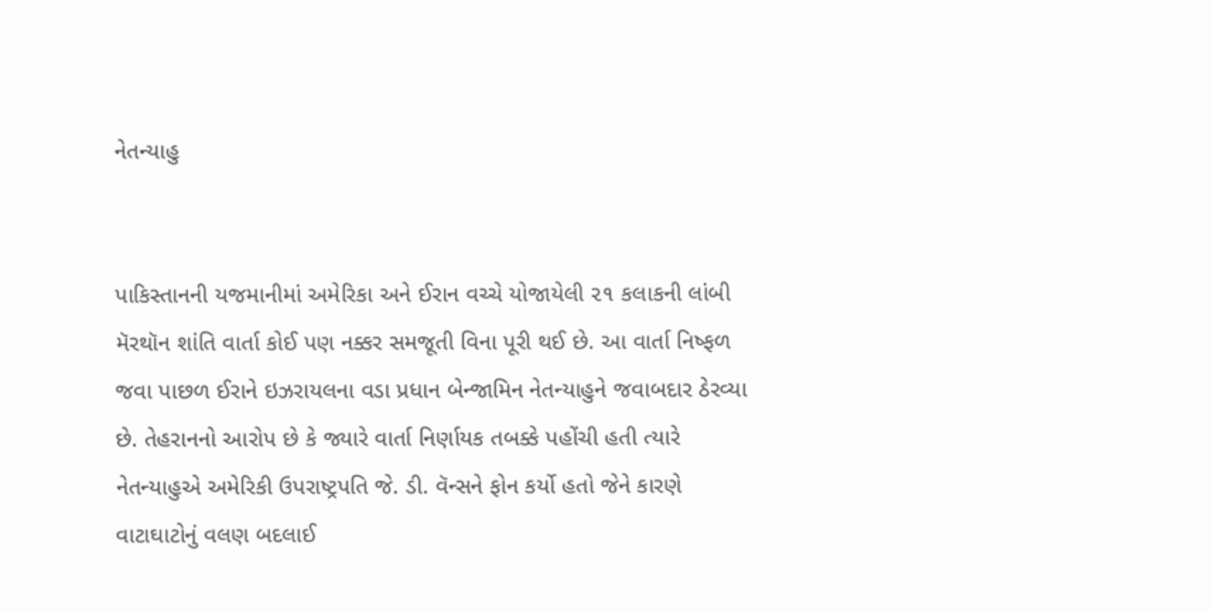નેતન્યાહુ


પાકિસ્તાનની યજમાનીમાં અમેરિકા અને ઈરાન વચ્ચે યોજાયેલી ૨૧ કલાકની લાંબી મૅરથૉન શાંતિ વાર્તા કોઈ પણ નક્કર સમજૂતી વિના પૂરી થઈ છે. આ વાર્તા નિષ્ફળ જવા પાછળ ઈરાને ઇઝરાયલના વડા પ્રધાન બેન્જામિન નેતન્યાહુને જવાબદાર ઠેરવ્યા છે. તેહરાનનો આરોપ છે કે જ્યારે વાર્તા નિર્ણાયક તબક્કે પહોંચી હતી ત્યારે નેતન્યાહુએ અમેરિકી ઉપરાષ્ટ્રપતિ જે. ડી. વૅન્સને ફોન કર્યો હતો જેને કારણે વાટાઘાટોનું વલણ બદલાઈ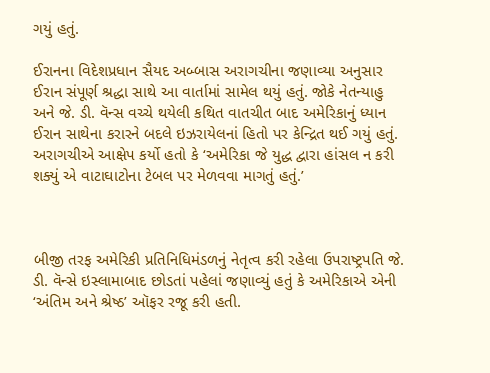ગયું હતું.

ઈરાનના વિદેશપ્રધાન સૈયદ અબ્બાસ અરાગચીના જણાવ્યા અનુસાર ઈરાન સંપૂર્ણ શ્રદ્ધા સાથે આ વાર્તામાં સામેલ થયું હતું. જોકે નેતન્યાહુ અને જે. ડી. વૅન્સ વચ્ચે થયેલી કથિત વાતચીત બાદ અમેરિકાનું ધ્યાન ઈરાન સાથેના કરારને બદલે ઇઝરાયેલનાં હિતો પર કેન્દ્રિત થઈ ગયું હતું. અરાગચીએ આક્ષેપ કર્યો હતો કે ‘અમેરિકા જે યુદ્ધ દ્વારા હાંસલ ન કરી શક્યું એ વાટાઘાટોના ટેબલ પર મેળવવા માગતું હતું.’



બીજી તરફ અમેરિકી પ્રતિનિધિમંડળનું નેતૃત્વ કરી રહેલા ઉપરાષ્ટ્રપતિ જે. ડી. વૅન્સે ઇસ્લામાબાદ છોડતાં પહેલાં જણાવ્યું હતું કે અમેરિકાએ એની ‘અંતિમ અને શ્રેષ્ઠ’ ઑફર રજૂ કરી હતી.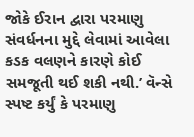જોકે ઈરાન દ્વારા પરમાણુ સંવર્ધનના મુદ્દે લેવામાં આવેલા કડક વલણને કારણે કોઈ સમજૂતી થઈ શકી નથી.’ વૅન્સે સ્પષ્ટ કર્યું કે પરમાણુ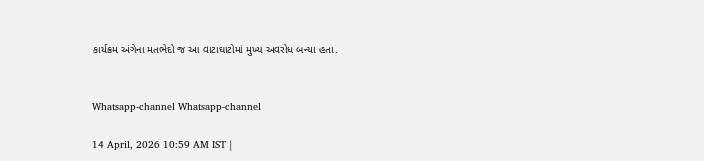કાર્યક્રમ અંગેના મતભેદો જ આ વાટાઘાટોમાં મુખ્ય અવરોધ બન્યા હતા.


Whatsapp-channel Whatsapp-channel

14 April, 2026 10:59 AM IST |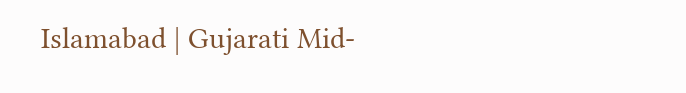Islamabad | Gujarati Mid-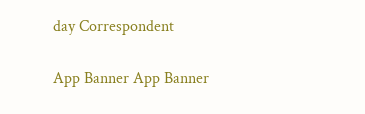day Correspondent

App Banner App Banner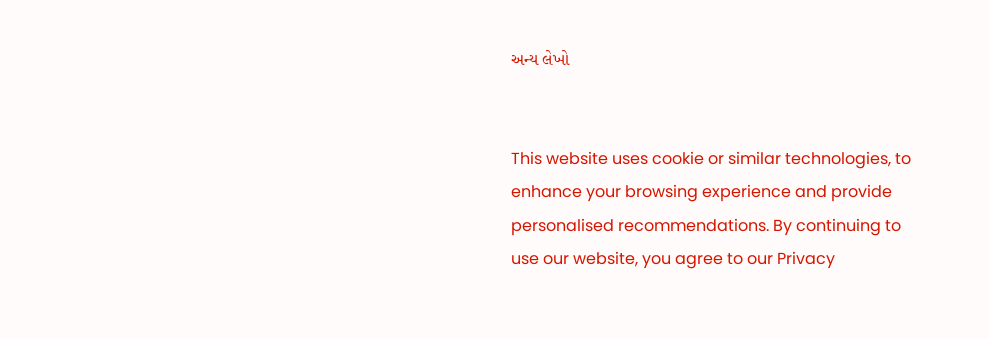અન્ય લેખો


This website uses cookie or similar technologies, to enhance your browsing experience and provide personalised recommendations. By continuing to use our website, you agree to our Privacy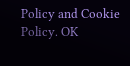Policy and Cookie Policy. OK